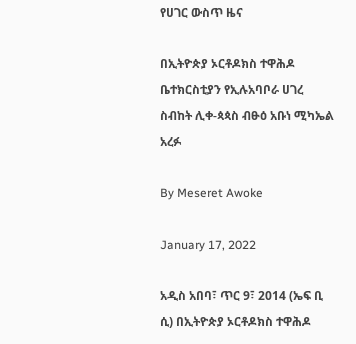የሀገር ውስጥ ዜና

በኢትዮጵያ ኦርቶዶክስ ተዋሕዶ ቤተክርስቲያን የኢሉአባቦራ ሀገረ ስብከት ሊቀ-ጳጳስ ብፁዕ አቡነ ሚካኤል አረፉ

By Meseret Awoke

January 17, 2022

አዲስ አበባ፣ ጥር 9፣ 2014 (ኤፍ ቢ ሲ) በኢትዮጵያ ኦርቶዶክስ ተዋሕዶ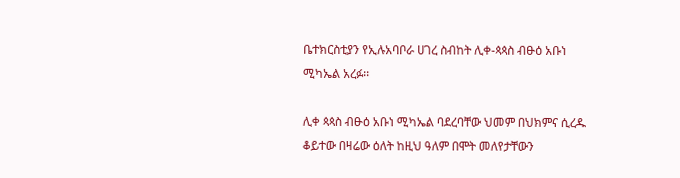ቤተክርስቲያን የኢሉአባቦራ ሀገረ ስብከት ሊቀ-ጳጳስ ብፁዕ አቡነ ሚካኤል አረፉ፡፡

ሊቀ ጳጳስ ብፁዕ አቡነ ሚካኤል ባደረባቸው ህመም በህክምና ሲረዱ ቆይተው በዛሬው ዕለት ከዚህ ዓለም በሞት መለየታቸውን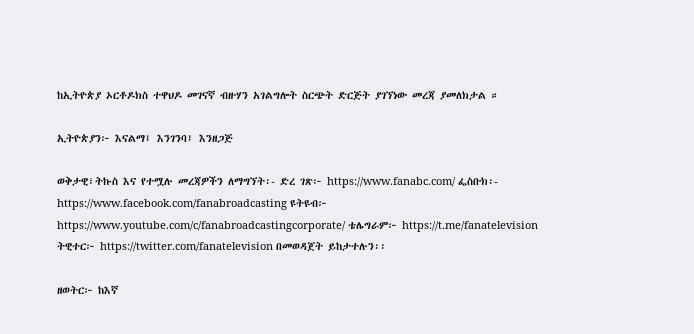ከኢትዮጵያ ኦርቶዶክስ ተዋህዶ መገናኛ ብዙሃን አገልግሎት ስርጭት ድርጅት ያገኘነው መረጃ ያመለክታል ።

ኢትዮጵያን፦ እናልማ፤ እንገንባ፤ እንዘጋጅ

ወቅታዊ፣ትኩስ እና የተሟሉ መረጃዎችን ለማግኘት፡- ድረ ገጽ፦ https://www.fanabc.com/ ፌስቡክ፡- https://www.facebook.com/fanabroadcasting ዩትዩብ፦ https://www.youtube.com/c/fanabroadcastingcorporate/ ቴሌግራም፦ https://t.me/fanatelevision ትዊተር፦ https://twitter.com/fanatelevision በመወዳጀት ይከታተሉን፡፡

ዘወትር፦ ከእኛ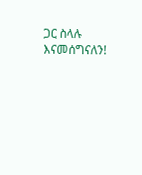ጋር ስላሉ እናመሰግናለን!